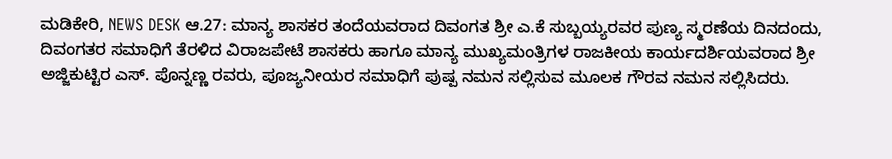ಮಡಿಕೇರಿ, NEWS DESK ಆ.27: ಮಾನ್ಯ ಶಾಸಕರ ತಂದೆಯವರಾದ ದಿವಂಗತ ಶ್ರೀ ಎ.ಕೆ ಸುಬ್ಬಯ್ಯರವರ ಪುಣ್ಯ ಸ್ಮರಣೆಯ ದಿನದಂದು, ದಿವಂಗತರ ಸಮಾಧಿಗೆ ತೆರಳಿದ ವಿರಾಜಪೇಟೆ ಶಾಸಕರು ಹಾಗೂ ಮಾನ್ಯ ಮುಖ್ಯಮಂತ್ರಿಗಳ ರಾಜಕೀಯ ಕಾರ್ಯದರ್ಶಿಯವರಾದ ಶ್ರೀ ಅಜ್ಜಿಕುಟ್ಟಿರ ಎಸ್. ಪೊನ್ನಣ್ಣ ರವರು, ಪೂಜ್ಯನೀಯರ ಸಮಾಧಿಗೆ ಪುಷ್ಪ ನಮನ ಸಲ್ಲಿಸುವ ಮೂಲಕ ಗೌರವ ನಮನ ಸಲ್ಲಿಸಿದರು.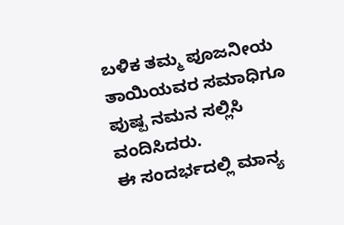ಬಳಿಕ ತಮ್ಮ ಪೂಜನೀಯ ತಾಯಿಯವರ ಸಮಾಧಿಗೂ ಪುಷ್ಪ ನಮನ ಸಲ್ಲಿಸಿ ವಂದಿಸಿದರು.
ಈ ಸಂದರ್ಭದಲ್ಲಿ ಮಾನ್ಯ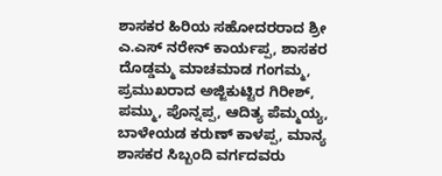ಶಾಸಕರ ಹಿರಿಯ ಸಹೋದರರಾದ ಶ್ರೀ ಎ.ಎಸ್ ನರೇನ್ ಕಾರ್ಯಪ್ಪ, ಶಾಸಕರ ದೊಡ್ಡಮ್ಮ ಮಾಚಮಾಡ ಗಂಗಮ್ಮ, ಪ್ರಮುಖರಾದ ಅಜ್ಜಿಕುಟ್ಟಿರ ಗಿರೀಶ್, ಪಮ್ಮು, ಪೊನ್ನಪ್ಪ, ಆದಿತ್ಯ ಪೆಮ್ಮಯ್ಯ, ಬಾಳೇಯಡ ಕರುಣ್ ಕಾಳಪ್ಪ, ಮಾನ್ಯ ಶಾಸಕರ ಸಿಬ್ಬಂದಿ ವರ್ಗದವರು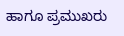ಹಾಗೂ ಪ್ರಮುಖರು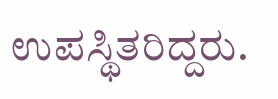ಉಪಸ್ಥಿತರಿದ್ದರು.